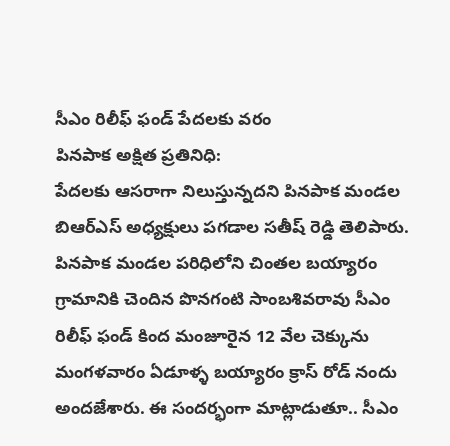సీఎం రిలీఫ్ ఫండ్ పేదలకు వరం
పినపాక అక్షిత ప్రతినిధి:
పేదలకు ఆసరాగా నిలుస్తున్నదని పినపాక మండల బిఆర్ఎస్ అధ్యక్షులు పగడాల సతీష్ రెడ్డి తెలిపారు. పినపాక మండల పరిధిలోని చింతల బయ్యారం గ్రామానికి చెందిన పొనగంటి సాంబశివరావు సీఎం రిలీఫ్ ఫండ్ కింద మంజూరైన 12 వేల చెక్కును మంగళవారం ఏడూళ్ళ బయ్యారం క్రాస్ రోడ్ నందు అందజేశారు. ఈ సందర్భంగా మాట్లాడుతూ.. సీఎం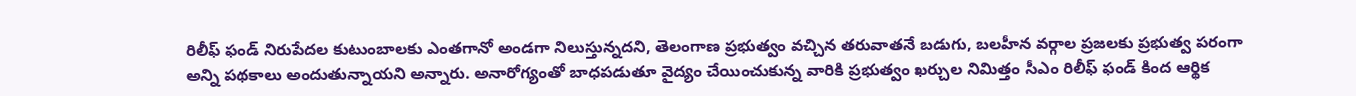రిలీఫ్ ఫండ్ నిరుపేదల కుటుంబాలకు ఎంతగానో అండగా నిలుస్తున్నదని, తెలంగాణ ప్రభుత్వం వచ్చిన తరువాతనే బడుగు, బలహీన వర్గాల ప్రజలకు ప్రభుత్వ పరంగా అన్ని పథకాలు అందుతున్నాయని అన్నారు. అనారోగ్యంతో బాధపడుతూ వైద్యం చేయించుకున్న వారికి ప్రభుత్వం ఖర్చుల నిమిత్తం సీఎం రిలీఫ్ ఫండ్ కింద ఆర్థిక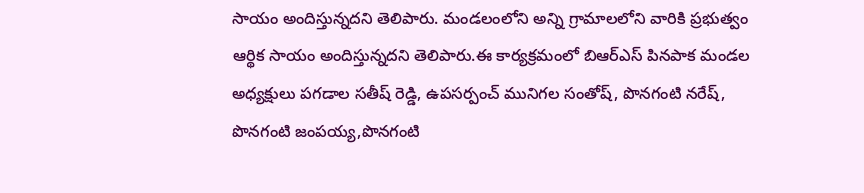సాయం అందిస్తున్నదని తెలిపారు. మండలంలోని అన్ని గ్రామాలలోని వారికి ప్రభుత్వం ఆర్థిక సాయం అందిస్తున్నదని తెలిపారు.ఈ కార్యక్రమంలో బిఆర్ఎస్ పినపాక మండల అధ్యక్షులు పగడాల సతీష్ రెడ్డి, ఉపసర్పంచ్ మునిగల సంతోష్, పొనగంటి నరేష్, పొనగంటి జంపయ్య,పొనగంటి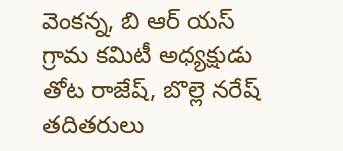వెంకన్న, బి ఆర్ యస్ గ్రామ కమిటీ అధ్యక్షుడు తోట రాజేష్, బొల్లె నరేష్ తదితరులు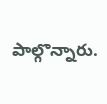పాల్గొన్నారు.